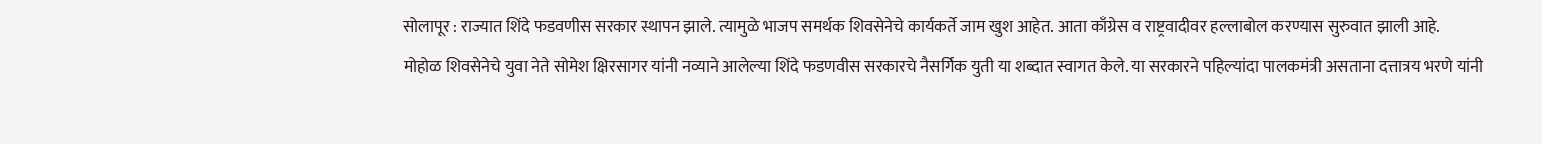सोलापूर : राज्यात शिंदे फडवणीस सरकार स्थापन झाले. त्यामुळे भाजप समर्थक शिवसेनेचे कार्यकर्ते जाम खुश आहेत. आता काँग्रेस व राष्ट्रवादीवर हल्लाबोल करण्यास सुरुवात झाली आहे.
मोहोळ शिवसेनेचे युवा नेते सोमेश क्षिरसागर यांनी नव्याने आलेल्या शिंदे फडणवीस सरकारचे नैसर्गिक युती या शब्दात स्वागत केले. या सरकारने पहिल्यांदा पालकमंत्री असताना दत्तात्रय भरणे यांनी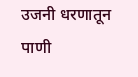उजनी धरणातून पाणी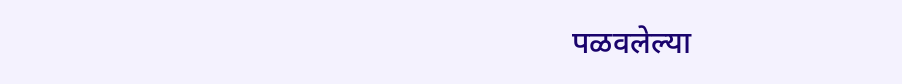पळवलेल्या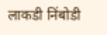लाकडी निंबोडी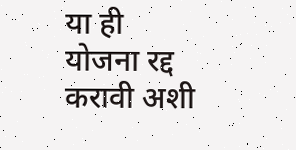या ही योजना रद्द करावी अशी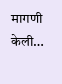मागणी केली…